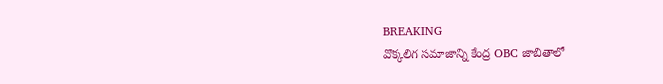BREAKING
వొక్కలిగ సమాజాన్ని కేంద్ర OBC జాబితాలో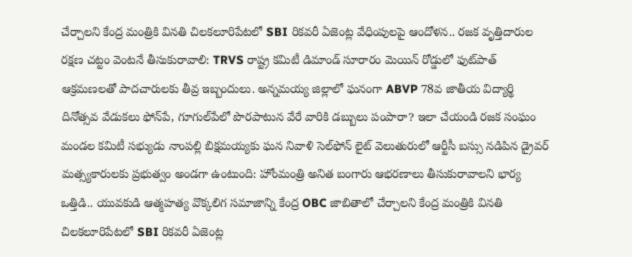చేర్చాలని కేంద్ర మంత్రికి వినతి చిలకలూరిపేటలో SBI రికవరీ ఏజెంట్ల వేధింపులపై ఆందోళన.. రజక వృత్తిదారుల రక్షణ చట్టం వెంటనే తీసుకురావాలి: TRVS రాష్ట్ర కమిటీ డిమాండ్ సూరారం మెయిన్ రోడ్డులో ఫుట్‌పాత్ ఆక్రమణలతో పాదచారులకు తీవ్ర ఇబ్బందులు. అన్నమయ్య జిల్లాలో ఘనంగా ABVP 78వ జాతీయ విద్యార్థి దినోత్సవ వేడుకలు ఫోన్‌పే, గూగుల్‌పేలో పొరపాటున వేరే వారికి డబ్బులు పంపారా? ఇలా చేయండి రజక సంఘం మండల కమిటీ సభ్యుడు నాంపల్లి బిక్షమయ్యకు ఘన నివాళి సెల్‌ఫోన్ లైట్ వెలుతురులో ఆర్టీసీ బస్సు నడిపిన డ్రైవర్ మత్స్యకారులకు ప్రభుత్వం అండగా ఉంటుంది: హోంమంత్రి అనిత బంగారు ఆభరణాలు తీసుకురావాలని భార్య ఒత్తిడి.. యువకుడి ఆత్మహత్య వొక్కలిగ సమాజాన్ని కేంద్ర OBC జాబితాలో చేర్చాలని కేంద్ర మంత్రికి వినతి చిలకలూరిపేటలో SBI రికవరీ ఏజెంట్ల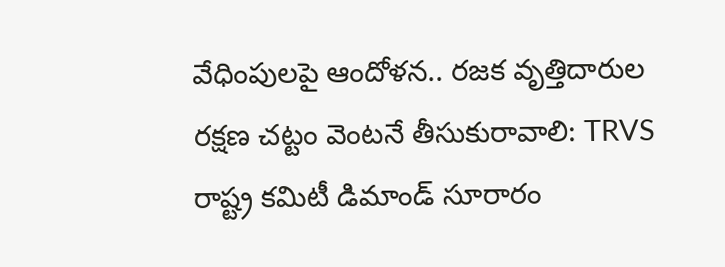వేధింపులపై ఆందోళన.. రజక వృత్తిదారుల రక్షణ చట్టం వెంటనే తీసుకురావాలి: TRVS రాష్ట్ర కమిటీ డిమాండ్ సూరారం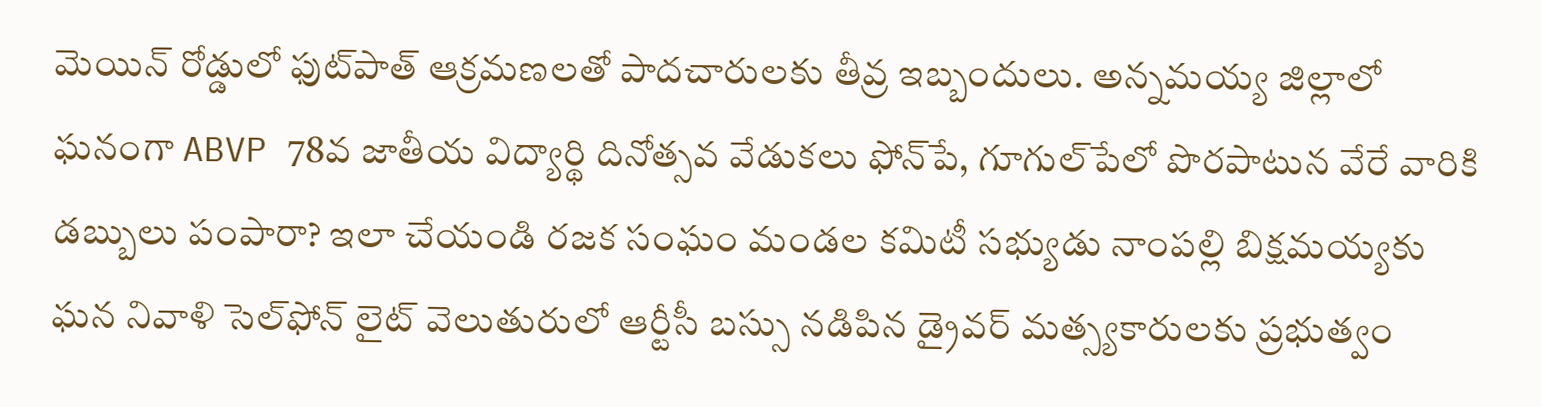మెయిన్ రోడ్డులో ఫుట్‌పాత్ ఆక్రమణలతో పాదచారులకు తీవ్ర ఇబ్బందులు. అన్నమయ్య జిల్లాలో ఘనంగా ABVP 78వ జాతీయ విద్యార్థి దినోత్సవ వేడుకలు ఫోన్‌పే, గూగుల్‌పేలో పొరపాటున వేరే వారికి డబ్బులు పంపారా? ఇలా చేయండి రజక సంఘం మండల కమిటీ సభ్యుడు నాంపల్లి బిక్షమయ్యకు ఘన నివాళి సెల్‌ఫోన్ లైట్ వెలుతురులో ఆర్టీసీ బస్సు నడిపిన డ్రైవర్ మత్స్యకారులకు ప్రభుత్వం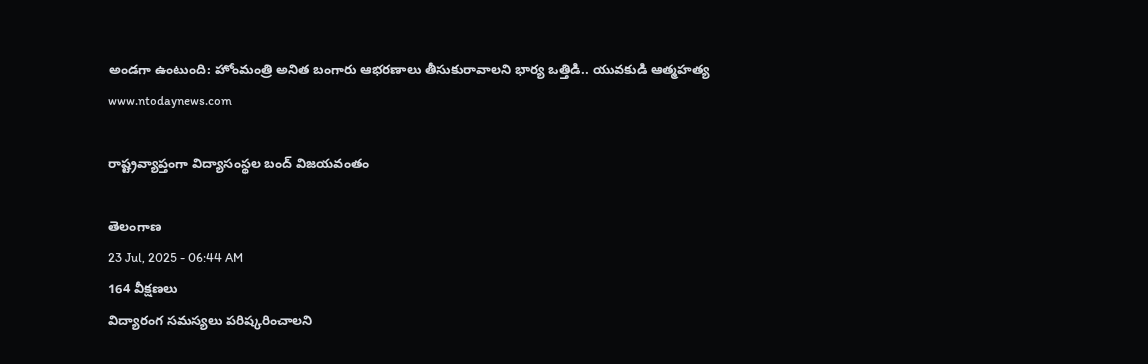అండగా ఉంటుంది: హోంమంత్రి అనిత బంగారు ఆభరణాలు తీసుకురావాలని భార్య ఒత్తిడి.. యువకుడి ఆత్మహత్య
www.ntodaynews.com

రాష్ట్రవ్యాప్తంగా విద్యాసంస్థల బంద్ విజయవంతం

తెలంగాణ
23 Jul, 2025 - 06:44 AM
164 వీక్షణలు
విద్యారంగ సమస్యలు పరిష్కరించాలని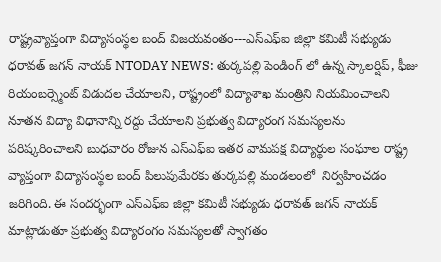రాష్ట్రవ్యాప్తంగా విద్యాసంస్థల బంద్ విజయవంతం---ఎస్ఎఫ్ఐ జిల్లా కమిటీ సభ్యుడు ధరావత్ జగన్ నాయక్ NTODAY NEWS: తుర్కపల్లి పెండింగ్ లో ఉన్న స్కాలర్షిప్, ఫీజు రియంబర్స్మెంట్ విడుదల చేయాలని, రాష్ట్రంలో విద్యాశాఖ మంత్రిని నియమించాలని నూతన విద్యా విధానాన్ని రద్దు చేయాలని ప్రభుత్వ విద్యారంగ సమస్యలను పరిష్కరించాలని బుధవారం రోజున ఎస్ఎఫ్ఐ ఇతర వామపక్ష విద్యార్థుల సంఘాల రాష్ట్ర వ్యాప్తంగా విద్యాసంస్థల బంద్ పిలుపుమేరకు తుర్కపల్లి మండలంలో  నిర్వహించడం జరిగింది. ఈ సందర్భంగా ఎస్ఎఫ్ఐ జిల్లా కమిటీ సభ్యుడు ధరావత్ జగన్ నాయక్ మాట్లాడుతూ ప్రభుత్వ విద్యారంగం సమస్యలతో స్వాగతం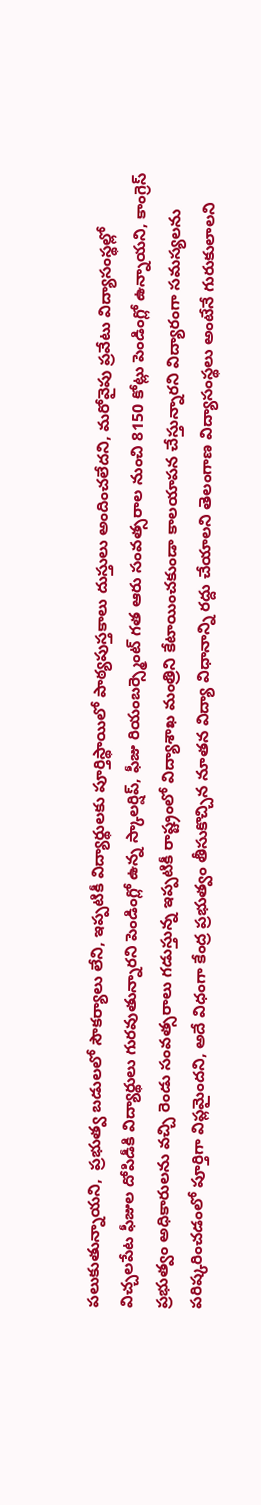పలుకుతున్నాయని,  ప్రభుత్వ బడులలో సౌకర్యాలు లేని, ఇప్పటికీ విద్యార్థులకు పూర్తిస్థాయిలో పాఠ్యపుస్తకాలు దుస్తులు అందించలేదని, మరోవైపు ప్రవేటు విద్యాసంస్థల్లో విచ్చలపేట ఫీజుల దోపిడీకి విద్యార్థులు గురవుతున్నారని పెండింగ్లో ఉన్న స్కాలర్షిప్, ఫీజు రియంబర్స్మెంట్ గత ఆరు సంవత్సరాల నుంచి 8150 కోట్లు పెండింగ్లో ఉన్నాయని, కాంగ్రెస్ ప్రభుత్వం అధికారులను వచ్చి రెండు సంవత్సరాలు గడుస్తున్న ఇప్పటికీ రాష్ట్రంలో విద్యాశాఖ మంత్రిని కేటాయించకుండా కాలయాపన చేస్తున్నారని విద్యారంగా సమస్యలను పరిష్కరించడంలో పూర్తిగా విప్లమైందని, అదే విధంగా కేంద్ర ప్రభుత్వం తీసుకొచ్చిన నూతన విద్యా విధానాన్ని రద్దు చేయాలని తెలంగాణ విద్యాసంస్థలు అంటేనే గురుకులాలని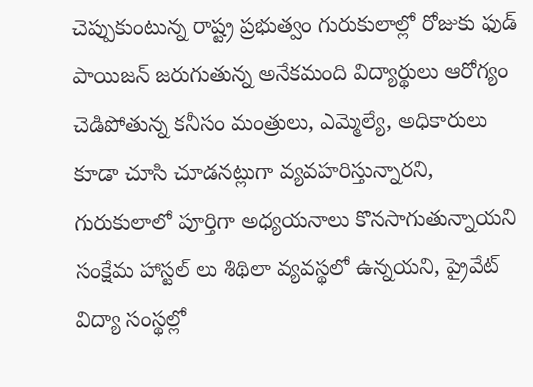చెప్పుకుంటున్న రాష్ట్ర ప్రభుత్వం గురుకులాల్లో రోజుకు ఫుడ్ పాయిజన్ జరుగుతున్న అనేకమంది విద్యార్థులు ఆరోగ్యం చెడిపోతున్న కనీసం మంత్రులు, ఎమ్మెల్యే, అధికారులు కూడా చూసి చూడనట్లుగా వ్యవహరిస్తున్నారని, గురుకులాలో పూర్తిగా అధ్యయనాలు కొనసాగుతున్నాయని సంక్షేమ హాస్టల్ లు శిథిలా వ్యవస్థలో ఉన్నయని, ప్రైవేట్ విద్యా సంస్థల్లో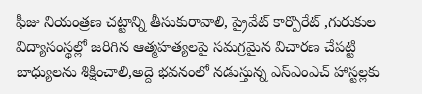ఫీజు నియంత్రణ చట్టాన్ని తీసుకురావాలి, ప్రైవేట్ కార్పొరేట్ ,గురుకుల విద్యాసంస్థల్లో జరిగిన ఆత్మహత్యలపై సమగ్రమైన విచారణ చేపట్టి బాధ్యులను శిక్షించాలి,అద్దె భవనంలో నడుస్తున్న ఎస్ఎంఎచ్ హాస్టల్లకు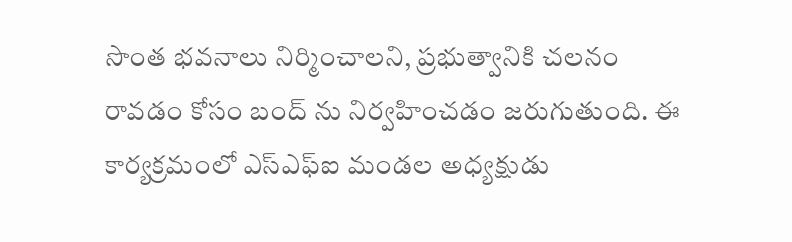సొంత భవనాలు నిర్మించాలని, ప్రభుత్వానికి చలనం రావడం కోసం బంద్ ను నిర్వహించడం జరుగుతుంది. ఈ కార్యక్రమంలో ఎస్ఎఫ్ఐ మండల అధ్యక్షుడు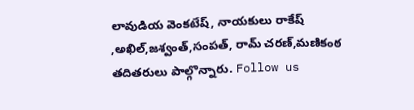లావుడియ వెంకటేష్, నాయకులు రాకేష్ ,అఖిల్,జశ్వంత్,సంపత్, రామ్ చరణ్,మణికంఠ తదితరులు పాల్గొన్నారు. Follow us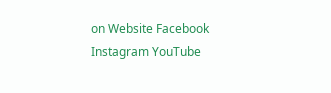on Website Facebook Instagram YouTube